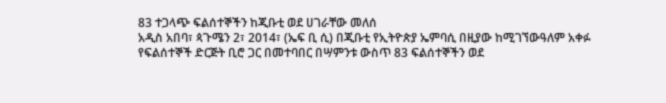83 ተጋላጭ ፍልሰተኞችን ከጂቡቲ ወደ ሀገራቸው መለሰ
አዲስ አበባ፣ ጳጉሜን 2፣ 2014፣ (ኤፍ ቢ ሲ) በጂቡቲ የኢትዮጵያ ኤምባሲ በዚያው ከሚገኘውዓለም አቀፉ የፍልሰተኞች ድርጅት ቢሮ ጋር በመተባበር በሣምንቱ ውስጥ 83 ፍልሰተኞችን ወደ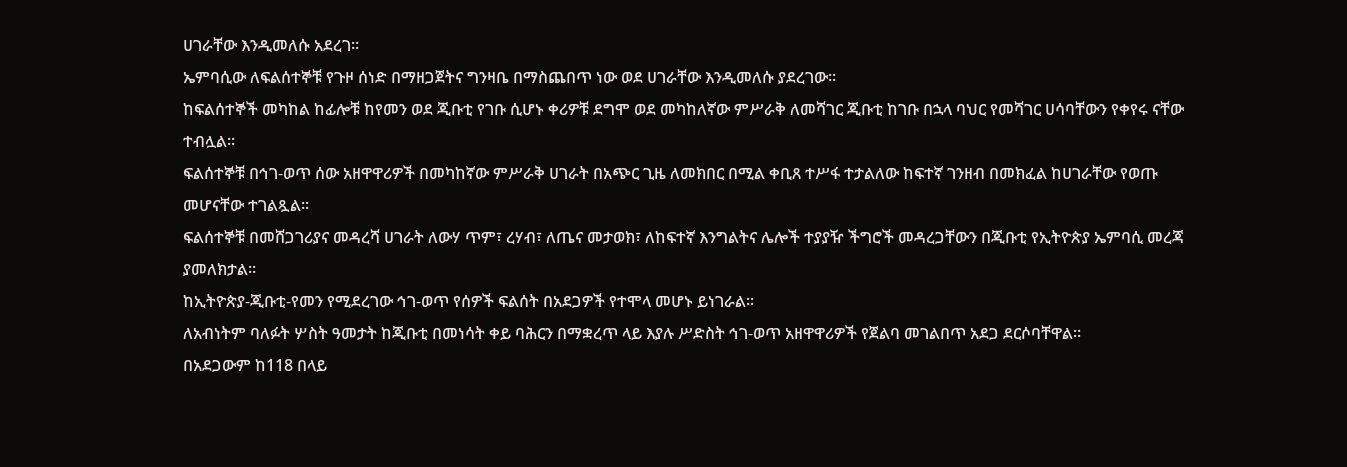ሀገራቸው እንዲመለሱ አደረገ፡፡
ኤምባሲው ለፍልሰተኞቹ የጉዞ ሰነድ በማዘጋጀትና ግንዛቤ በማስጨበጥ ነው ወደ ሀገራቸው እንዲመለሱ ያደረገው።
ከፍልሰተኞች መካከል ከፊሎቹ ከየመን ወደ ጂቡቲ የገቡ ሲሆኑ ቀሪዎቹ ደግሞ ወደ መካከለኛው ምሥራቅ ለመሻገር ጂቡቲ ከገቡ በኋላ ባህር የመሻገር ሀሳባቸውን የቀየሩ ናቸው ተብሏል፡፡
ፍልሰተኞቹ በኅገ-ወጥ ሰው አዘዋዋሪዎች በመካከኛው ምሥራቅ ሀገራት በአጭር ጊዜ ለመክበር በሚል ቀቢጸ ተሥፋ ተታልለው ከፍተኛ ገንዘብ በመክፈል ከሀገራቸው የወጡ መሆናቸው ተገልጿል፡፡
ፍልሰተኞቹ በመሸጋገሪያና መዳረሻ ሀገራት ለውሃ ጥም፣ ረሃብ፣ ለጤና መታወክ፣ ለከፍተኛ እንግልትና ሌሎች ተያያዥ ችግሮች መዳረጋቸውን በጂቡቲ የኢትዮጵያ ኤምባሲ መረጃ ያመለክታል፡፡
ከኢትዮጵያ-ጂቡቲ-የመን የሚደረገው ኅገ-ወጥ የሰዎች ፍልሰት በአደጋዎች የተሞላ መሆኑ ይነገራል፡፡
ለአብነትም ባለፉት ሦስት ዓመታት ከጂቡቲ በመነሳት ቀይ ባሕርን በማቋረጥ ላይ እያሉ ሥድስት ኅገ-ወጥ አዘዋዋሪዎች የጀልባ መገልበጥ አደጋ ደርሶባቸዋል፡፡
በአደጋውም ከ118 በላይ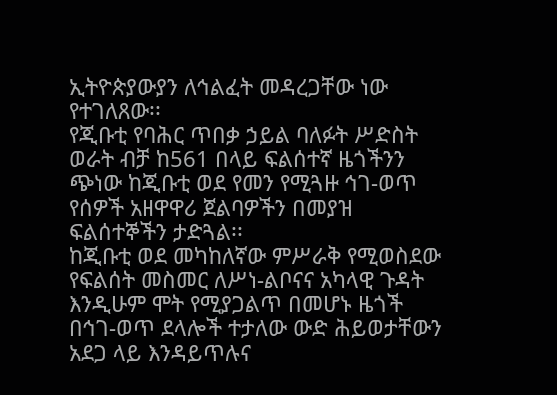ኢትዮጵያውያን ለኅልፈት መዳረጋቸው ነው የተገለጸው፡፡
የጂቡቲ የባሕር ጥበቃ ኃይል ባለፉት ሥድስት ወራት ብቻ ከ561 በላይ ፍልሰተኛ ዜጎችንን ጭነው ከጂቡቲ ወደ የመን የሚጓዙ ኅገ-ወጥ የሰዎች አዘዋዋሪ ጀልባዎችን በመያዝ ፍልሰተኞችን ታድጓል፡፡
ከጂቡቲ ወደ መካከለኛው ምሥራቅ የሚወስደው የፍልሰት መስመር ለሥነ-ልቦናና አካላዊ ጉዳት እንዲሁም ሞት የሚያጋልጥ በመሆኑ ዜጎች በኅገ-ወጥ ደላሎች ተታለው ውድ ሕይወታቸውን አደጋ ላይ እንዳይጥሉና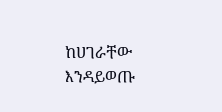ከሀገራቸው እንዳይወጡ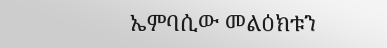ኤምባሲው መልዕክቱን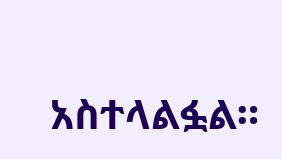አስተላልፏል።